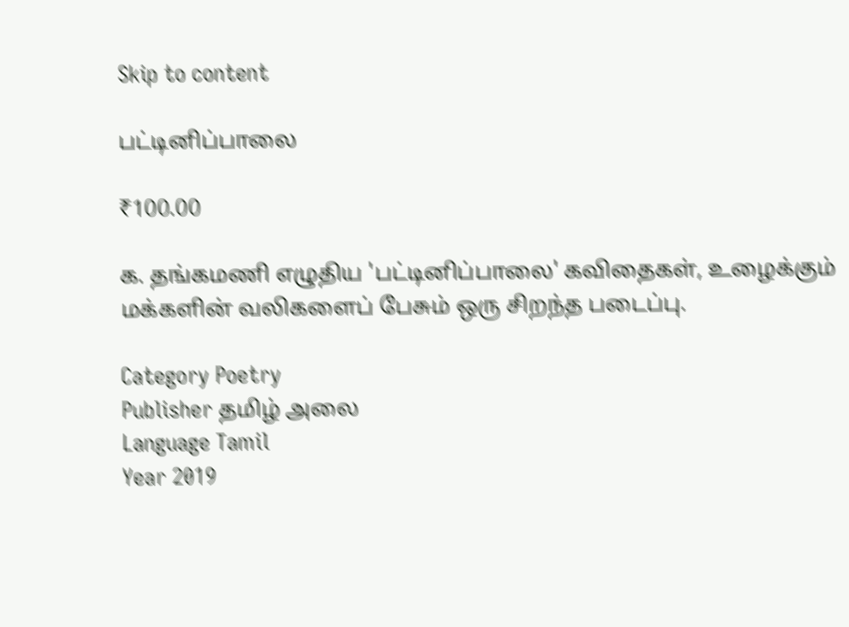Skip to content

பட்டினிப்பாலை

₹100.00

க. தங்கமணி எழுதிய 'பட்டினிப்பாலை' கவிதைகள், உழைக்கும் மக்களின் வலிகளைப் பேசும் ஒரு சிறந்த படைப்பு.

Category Poetry
Publisher தமிழ் அலை
Language Tamil
Year 2019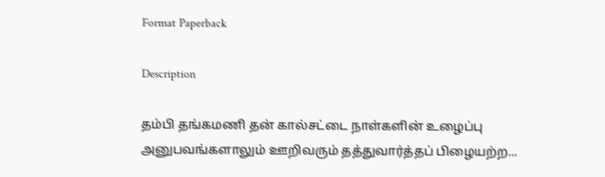Format Paperback

Description

தம்பி தங்கமணி தன் கால்சட்டை நாள்களின் உழைப்பு அனுபவங்களாலும் ஊறிவரும் தத்துவார்த்தப் பிழையற்ற...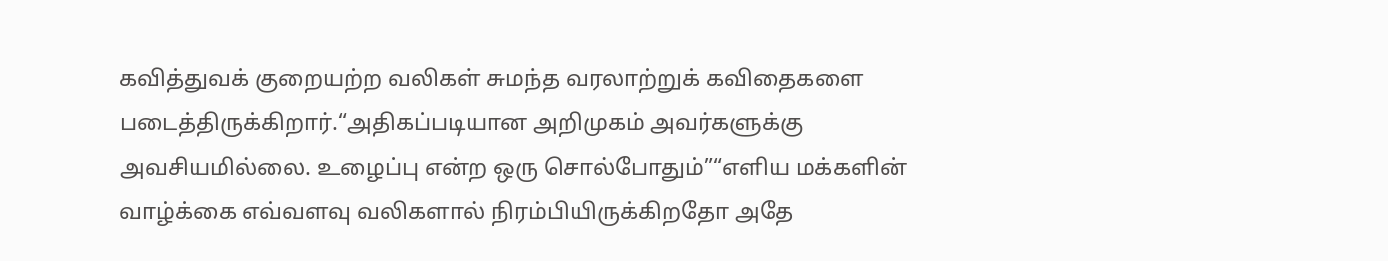கவித்துவக் குறையற்ற வலிகள் சுமந்த வரலாற்றுக் கவிதைகளை படைத்திருக்கிறார்.“அதிகப்படியான அறிமுகம் அவர்களுக்கு அவசியமில்லை. உழைப்பு என்ற ஒரு சொல்போதும்”“எளிய மக்களின் வாழ்க்கை எவ்வளவு வலிகளால் நிரம்பியிருக்கிறதோ அதே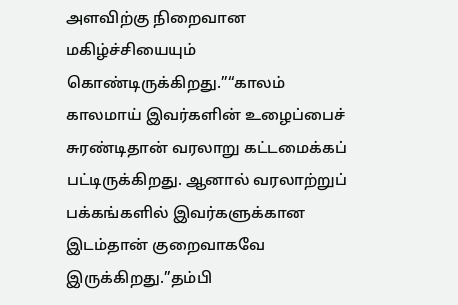அளவிற்கு நிறைவான மகிழ்ச்சியையும் கொண்டிருக்கிறது.”“காலம் காலமாய் இவர்களின் உழைப்பைச் சுரண்டிதான் வரலாறு கட்டமைக்கப் பட்டிருக்கிறது. ஆனால் வரலாற்றுப் பக்கங்களில் இவர்களுக்கான இடம்தான் குறைவாகவே இருக்கிறது.”தம்பி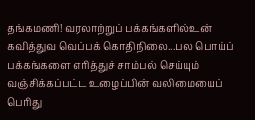தங்கமணி! வரலாற்றுப் பக்கங்களில்உன் கவித்துவ வெப்பக் கொதிநிலை...பல பொய்ப் பக்கங்களை எரித்துச் சாம்பல் செய்யும் வஞ்சிக்கப்பட்ட உழைப்பின் வலிமையைப் பெரிது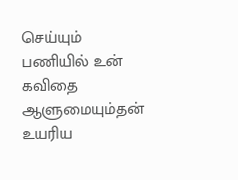செய்யும் பணியில் உன் கவிதை ஆளுமையும்தன் உயரிய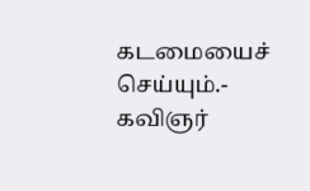கடமையைச் செய்யும்.- கவிஞர்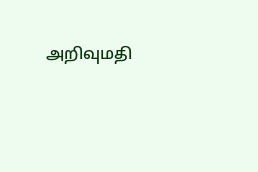அறிவுமதி